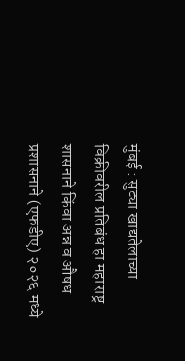मुंबई : सुट्या खाद्यतेलाच्या विक्रीवरील प्रतिबंध हा महाराष्ट्र शासनाने किंवा अन्न व औषध प्रशासनाने (एफडीए) २०२६ मध्ये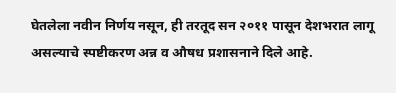घेतलेला नवीन निर्णय नसून, ही तरतूद सन २०११ पासून देशभरात लागू असल्याचे स्पष्टीकरण अन्न व औषध प्रशासनाने दिले आहे.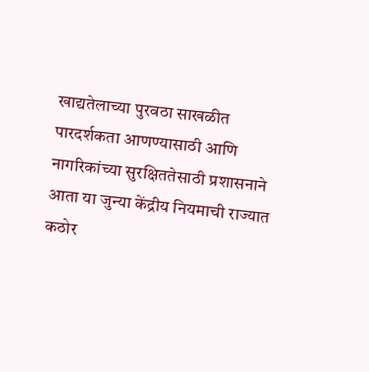खाद्यतेलाच्या पुरवठा साखळीत पारदर्शकता आणण्यासाठी आणि नागरिकांच्या सुरक्षिततेसाठी प्रशासनाने आता या जुन्या केंद्रीय नियमाची राज्यात कठोर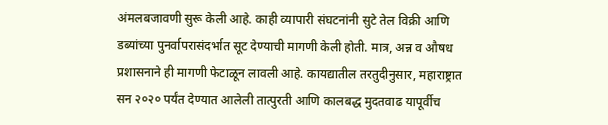अंमलबजावणी सुरू केली आहे. काही व्यापारी संघटनांनी सुटे तेल विक्री आणि डब्यांच्या पुनर्वापरासंदर्भात सूट देण्याची मागणी केली होती. मात्र, अन्न व औषध प्रशासनाने ही मागणी फेटाळून लावली आहे. कायद्यातील तरतुदीनुसार, महाराष्ट्रात सन २०२० पर्यंत देण्यात आलेली तात्पुरती आणि कालबद्ध मुदतवाढ यापूर्वीच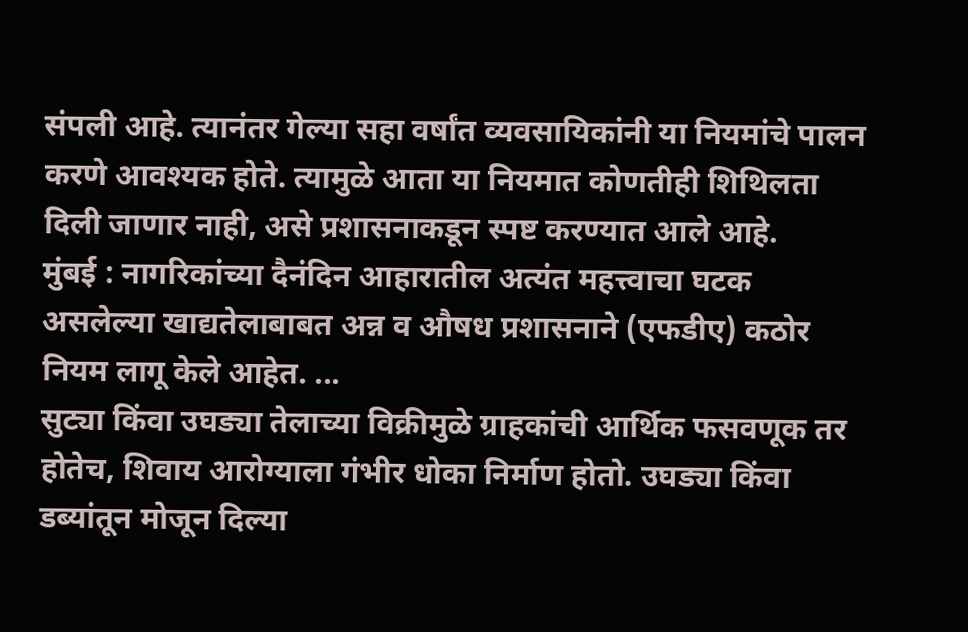संपली आहे. त्यानंतर गेल्या सहा वर्षांत व्यवसायिकांनी या नियमांचे पालन करणे आवश्यक होते. त्यामुळे आता या नियमात कोणतीही शिथिलता दिली जाणार नाही, असे प्रशासनाकडून स्पष्ट करण्यात आले आहे.
मुंबई : नागरिकांच्या दैनंदिन आहारातील अत्यंत महत्त्वाचा घटक असलेल्या खाद्यतेलाबाबत अन्न व औषध प्रशासनाने (एफडीए) कठोर नियम लागू केले आहेत. ...
सुट्या किंवा उघड्या तेलाच्या विक्रीमुळे ग्राहकांची आर्थिक फसवणूक तर होतेच, शिवाय आरोग्याला गंभीर धोका निर्माण होतो. उघड्या किंवा डब्यांतून मोजून दिल्या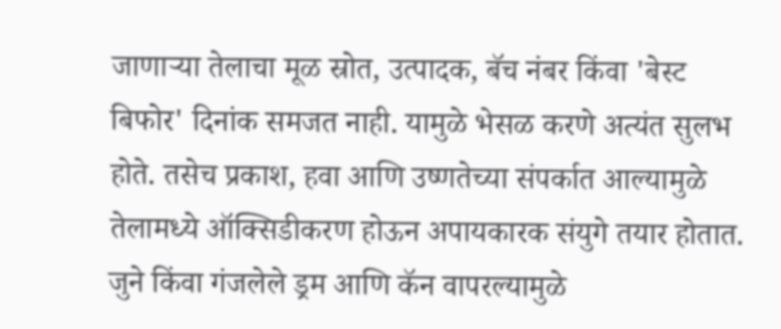जाणाऱ्या तेलाचा मूळ स्रोत, उत्पादक, बॅच नंबर किंवा 'बेस्ट बिफोर' दिनांक समजत नाही. यामुळे भेसळ करणे अत्यंत सुलभ होते. तसेच प्रकाश, हवा आणि उष्णतेच्या संपर्कात आल्यामुळे तेलामध्ये ऑक्सिडीकरण होऊन अपायकारक संयुगे तयार होतात. जुने किंवा गंजलेले ड्रम आणि कॅन वापरल्यामुळे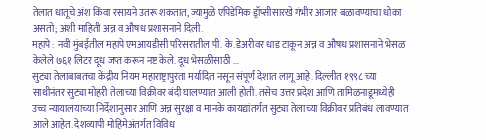तेलात धातूचे अंश किंवा रसायने उतरू शकतात, ज्यामुळे एपिडेमिक ड्रॉप्सीसारखे गंभीर आजार बळावण्याचा धोका असतो; अशी माहिती अन्न व औषध प्रशासनाने दिली.
महापे : नवी मुंबईतील महापे एमआयडीसी परिसरातील पी. के. डेअरीवर धाड टाकून अन्न व औषध प्रशासनाने भेसळ केलेले ७६१ लिटर दूध जप्त करून नष्ट केले. दूध भेसळीसाठी ...
सुट्या तेलाबाबतचा केंद्रीय नियम महाराष्ट्रापुरता मर्यादित नसून संपूर्ण देशात लागू आहे. दिल्लीत १९९८ च्या साथीनंतर सुट्या मोहरी तेलाच्या विक्रीवर बंदी घालण्यात आली होती. तसेच उत्तर प्रदेश आणि तामिळनाडूमध्येही उच्च न्यायालयाच्या निर्देशानुसार आणि अन्न सुरक्षा व मानके कायद्यांतर्गत सुट्या तेलाच्या विक्रीवर प्रतिबंध लावण्यात आले आहेत. देशव्यापी मोहिमेअंतर्गत विविध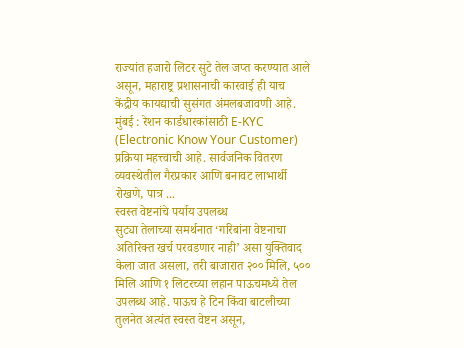राज्यांत हजारो लिटर सुटे तेल जप्त करण्यात आले असून, महाराष्ट्र प्रशासनाची कारवाई ही याच केंद्रीय कायद्याची सुसंगत अंमलबजावणी आहे.
मुंबई : रेशन कार्डधारकांसाठी E-KYC (Electronic Know Your Customer) प्रक्रिया महत्त्वाची आहे. सार्वजनिक वितरण व्यवस्थेतील गैरप्रकार आणि बनावट लाभार्थी रोखणे, पात्र ...
स्वस्त वेष्टनांचे पर्याय उपलब्ध
सुट्या तेलाच्या समर्थनात ‘गरिबांना वेष्टनाचा अतिरिक्त खर्च परवडणार नाही’ असा युक्तिवाद केला जात असला, तरी बाजारात २०० मिलि, ५०० मिलि आणि १ लिटरच्या लहान पाऊचमध्ये तेल उपलब्ध आहे. पाऊच हे टिन किंवा बाटलीच्या तुलनेत अत्यंत स्वस्त वेष्टन असून,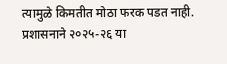त्यामुळे किमतीत मोठा फरक पडत नाही. प्रशासनाने २०२५-२६ या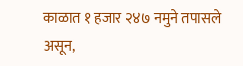काळात १ हजार २४७ नमुने तपासले असून,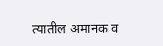त्यातील अमानक व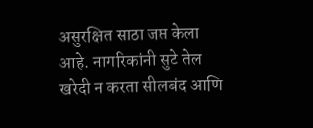असुरक्षित साठा जप्त केला आहे. नागरिकांनी सुटे तेल खरेदी न करता सीलबंद आणि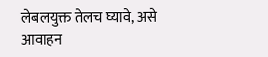लेबलयुक्त तेलच घ्यावे, असे आवाहन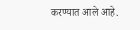करण्यात आले आहे.